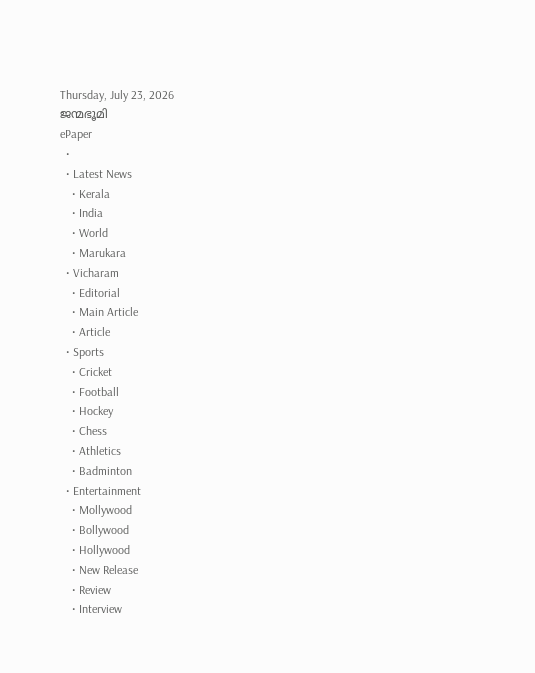Thursday, July 23, 2026
ജന്മഭൂമി
ePaper
  •
  • Latest News
    • Kerala
    • India
    • World
    • Marukara
  • Vicharam
    • Editorial
    • Main Article
    • Article
  • Sports
    • Cricket
    • Football
    • Hockey
    • Chess
    • Athletics
    • Badminton
  • Entertainment
    • Mollywood
    • Bollywood
    • Hollywood
    • New Release
    • Review
    • Interview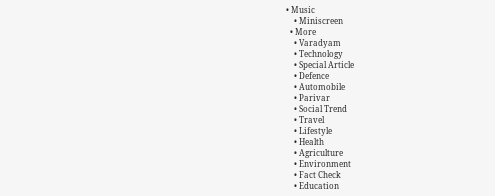• Music
    • Miniscreen
  • More
    • Varadyam
    • Technology
    • Special Article
    • Defence
    • Automobile
    • Parivar
    • Social Trend
    • Travel
    • Lifestyle
    • Health
    • Agriculture
    • Environment
    • Fact Check
    • Education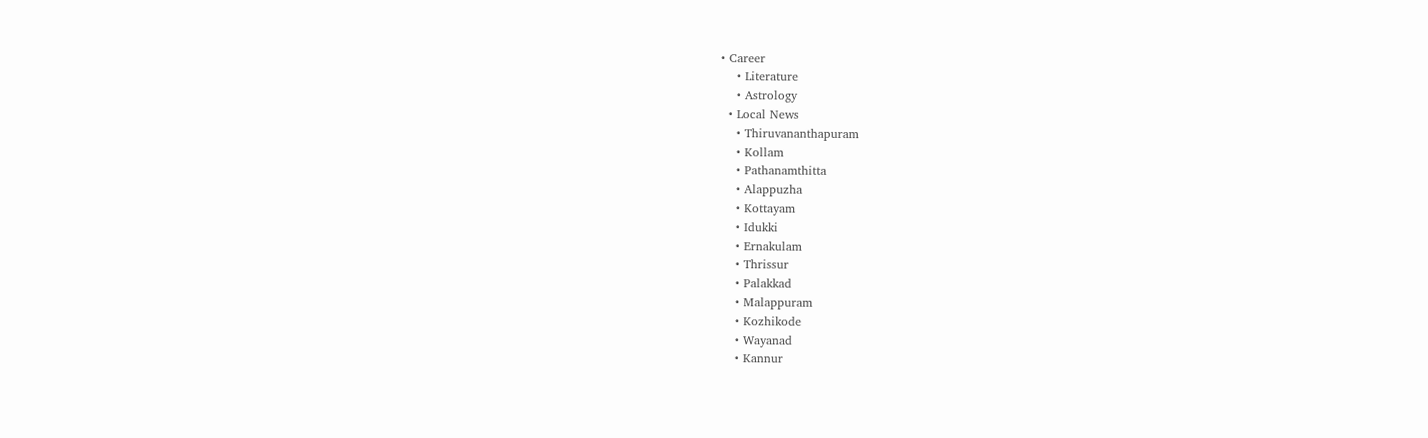• Career
    • Literature
    • Astrology
  • Local News
    • Thiruvananthapuram
    • Kollam
    • Pathanamthitta
    • Alappuzha
    • Kottayam
    • Idukki
    • Ernakulam
    • Thrissur
    • Palakkad
    • Malappuram
    • Kozhikode
    • Wayanad
    • Kannur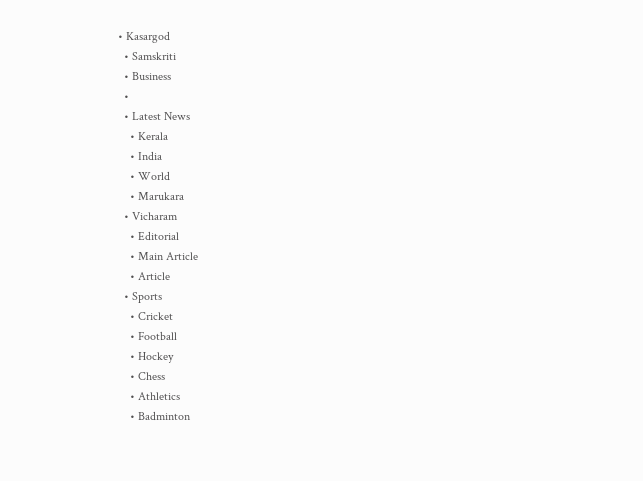• Kasargod
  • Samskriti
  • Business
  •
  • Latest News
    • Kerala
    • India
    • World
    • Marukara
  • Vicharam
    • Editorial
    • Main Article
    • Article
  • Sports
    • Cricket
    • Football
    • Hockey
    • Chess
    • Athletics
    • Badminton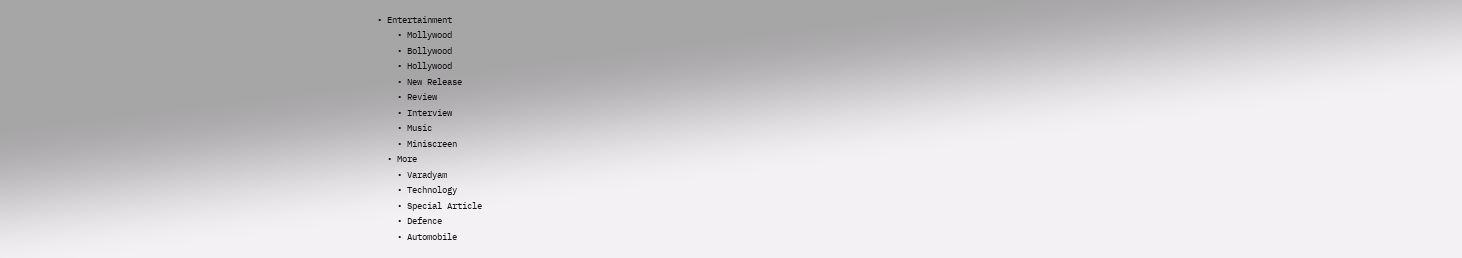• Entertainment
    • Mollywood
    • Bollywood
    • Hollywood
    • New Release
    • Review
    • Interview
    • Music
    • Miniscreen
  • More
    • Varadyam
    • Technology
    • Special Article
    • Defence
    • Automobile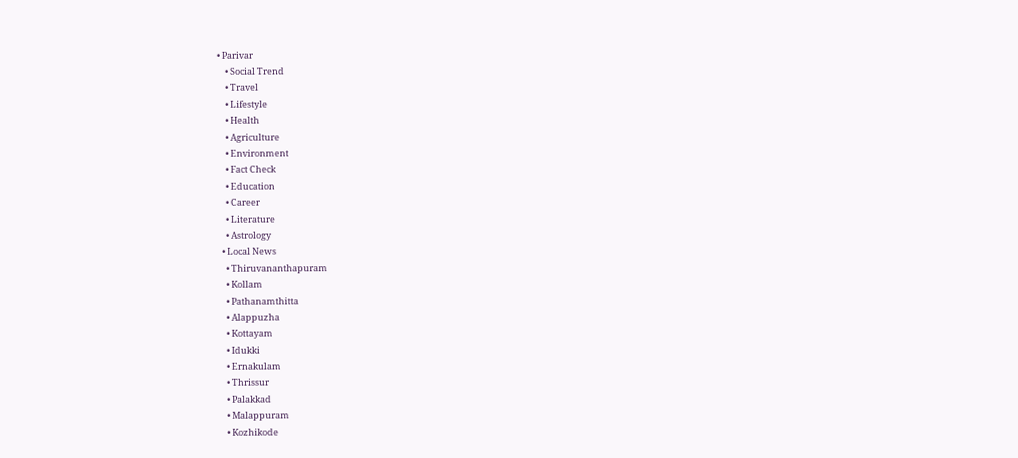• Parivar
    • Social Trend
    • Travel
    • Lifestyle
    • Health
    • Agriculture
    • Environment
    • Fact Check
    • Education
    • Career
    • Literature
    • Astrology
  • Local News
    • Thiruvananthapuram
    • Kollam
    • Pathanamthitta
    • Alappuzha
    • Kottayam
    • Idukki
    • Ernakulam
    • Thrissur
    • Palakkad
    • Malappuram
    • Kozhikode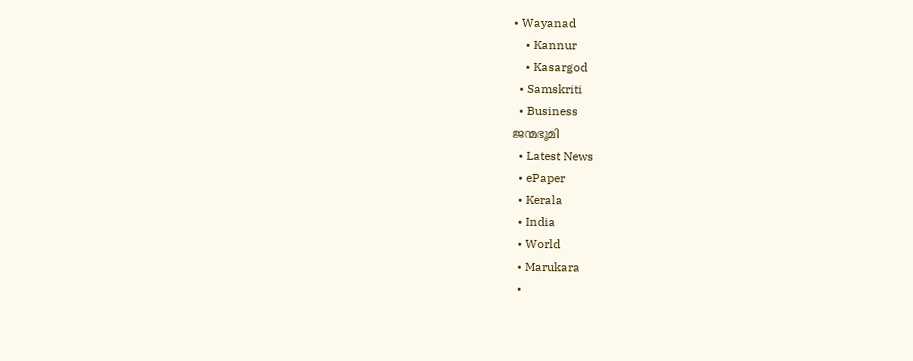• Wayanad
    • Kannur
    • Kasargod
  • Samskriti
  • Business
ജന്മഭൂമി
  • Latest News
  • ePaper
  • Kerala
  • India
  • World
  • Marukara
  •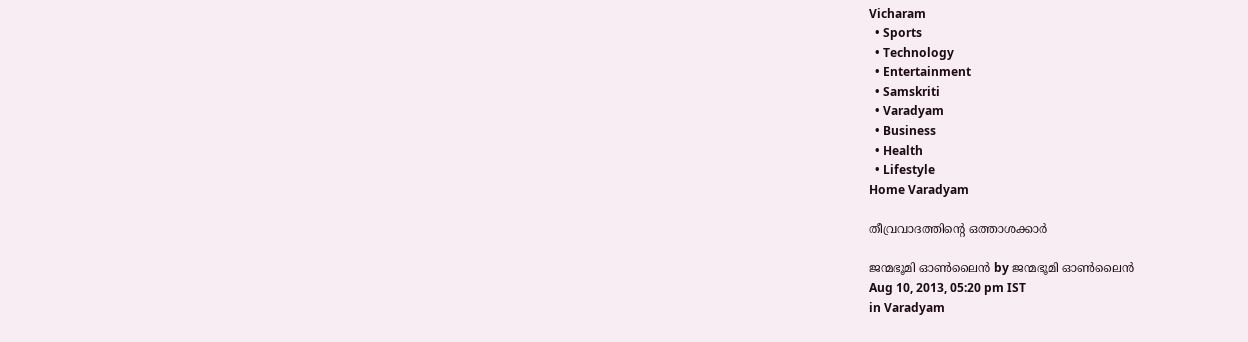Vicharam
  • Sports
  • Technology
  • Entertainment
  • Samskriti
  • Varadyam
  • Business
  • Health
  • Lifestyle
Home Varadyam

തീവ്രവാദത്തിന്റെ ഒത്താശക്കാര്‍

ജന്മഭൂമി ഓണ്‍ലൈന്‍ by ജന്മഭൂമി ഓണ്‍ലൈന്‍
Aug 10, 2013, 05:20 pm IST
in Varadyam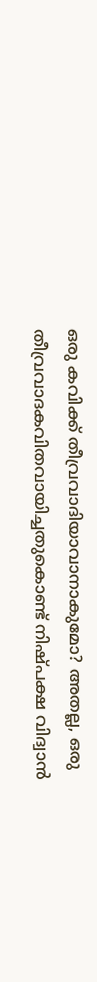ഒരു കവിക്ക്‌ തീവ്രവാദിയാവാനാകുമോ? അതല്ല, ഒരു തീവ്രവാദകവിതവായിച്ചതുകൊണ്ട്‌ നിഷ്പക്ഷ വിദ്വാന്‍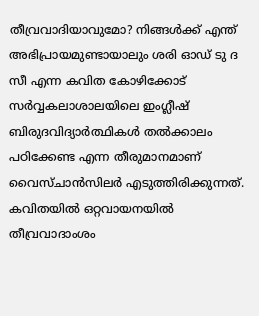തീവ്രവാദിയാവുമോ? നിങ്ങള്‍ക്ക്‌ എന്ത്‌ അഭിപ്രായമുണ്ടായാലും ശരി ഓഡ്‌ ടു ദ സീ എന്ന കവിത കോഴിക്കോട്‌ സര്‍വ്വകലാശാലയിലെ ഇംഗ്ലീഷ്‌ ബിരുദവിദ്യാര്‍ത്ഥികള്‍ തല്‍ക്കാലം പഠിക്കേണ്ട എന്ന തീരുമാനമാണ്‌ വൈസ്ചാന്‍സിലര്‍ എടുത്തിരിക്കുന്നത്‌. കവിതയില്‍ ഒറ്റവായനയില്‍ തീവ്രവാദാംശം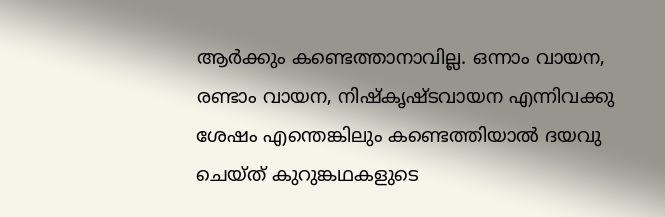ആര്‍ക്കും കണ്ടെത്താനാവില്ല. ഒന്നാം വായന, രണ്ടാം വായന, നിഷ്കൃഷ്ടവായന എന്നിവക്കു ശേഷം എന്തെങ്കിലും കണ്ടെത്തിയാല്‍ ദയവു ചെയ്ത്‌ കുറുങ്കഥകളുടെ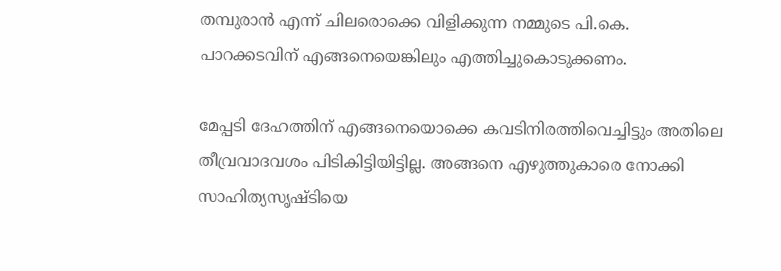തമ്പുരാന്‍ എന്ന്‌ ചിലരൊക്കെ വിളിക്കുന്ന നമ്മുടെ പി.കെ. പാറക്കടവിന്‌ എങ്ങനെയെങ്കിലും എത്തിച്ചുകൊടുക്കണം.

മേപ്പടി ദേഹത്തിന്‌ എങ്ങനെയൊക്കെ കവടിനിരത്തിവെച്ചിട്ടും അതിലെ തീവ്രവാദവശം പിടികിട്ടിയിട്ടില്ല. അങ്ങനെ എഴുത്തുകാരെ നോക്കി സാഹിത്യസൃഷ്ടിയെ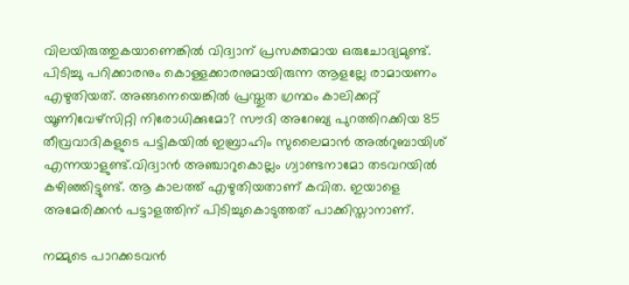വിലയിരുത്തുകയാണെങ്കില്‍ വിദ്വാന്‌ പ്രസക്തമായ ഒരുചോദ്യമുണ്ട്‌. പിടിച്ചു പറിക്കാരനും കൊള്ളക്കാരനുമായിരുന്ന ആളല്ലേ രാമായണം എഴുതിയത്‌. അങ്ങനെയെങ്കില്‍ പ്രസ്തുത ഗ്രന്ഥം കാലിക്കറ്റ്‌ യൂണിവേഴ്സിറ്റി നിരോധിക്കുമോ? സൗദി അറേബ്യ പുറത്തിറക്കിയ 85 തീവ്രവാദികളുടെ പട്ടികയില്‍ ഇബ്രാഹിം സുലൈമാന്‍ അല്‍റുബായിശ്‌ എന്നയാളുണ്ട്‌.വിദ്വാന്‍ അഞ്ചാറുകൊല്ലം ഗ്വാണ്ടനാമോ തടവറയില്‍ കഴിഞ്ഞിട്ടുണ്ട്‌. ആ കാലത്ത്‌ എഴുതിയതാണ്‌ കവിത. ഇയാളെ അമേരിക്കന്‍ പട്ടാളത്തിന്‌ പിടിച്ചുകൊടുത്തത്‌ പാക്കിസ്താനാണ്‌.

നമ്മുടെ പാറക്കടവന്‍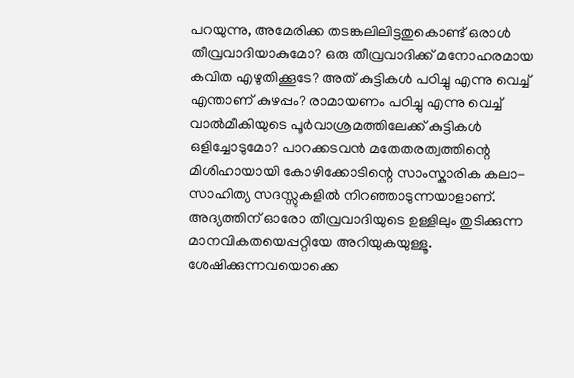പറയുന്നു, അമേരിക്ക തടങ്കലിലിട്ടതുകൊണ്ട്‌ ഒരാള്‍ തീവ്രവാദിയാകുമോ? ഒരു തീവ്രവാദിക്ക്‌ മനോഹരമായ കവിത എഴുതിക്കൂടേ? അത്‌ കുട്ടികള്‍ പഠിച്ചു എന്നു വെച്ച്‌ എന്താണ്‌ കുഴപ്പം? രാമായണം പഠിച്ചു എന്നു വെച്ച്‌ വാല്‍മീകിയുടെ പൂര്‍വാശ്രമത്തിലേക്ക്‌ കുട്ടികള്‍ ഒളിച്ചോടുമോ? പാറക്കടവന്‍ മതേതരത്വത്തിന്റെ മിശിഹായായി കോഴിക്കോടിന്റെ സാംസ്കാരിക കലാ-സാഹിത്യ സദസ്സുകളില്‍ നിറഞ്ഞാടുന്നയാളാണ്‌. അദ്യത്തിന്‌ ഓരോ തീവ്രവാദിയുടെ ഉള്ളിലും തുടിക്കുന്ന മാനവികതയെപ്പറ്റിയേ അറിയുകയുള്ളൂ. ശേഷിക്കുന്നവയൊക്കെ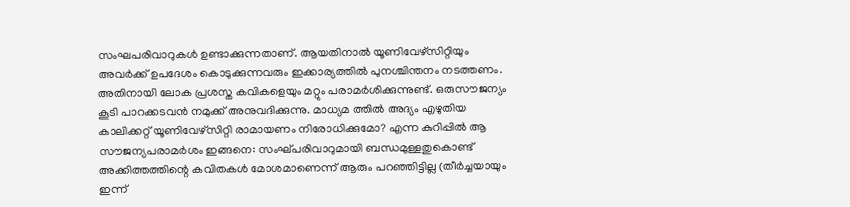സംഘപരിവാറുകള്‍ ഉണ്ടാക്കുന്നതാണ്‌. ആയതിനാല്‍ യൂണിവേഴ്സിറ്റിയും അവര്‍ക്ക്‌ ഉപദേശം കൊടുക്കുന്നവരും ഇക്കാര്യത്തില്‍ പുനശ്ചിന്തനം നടത്തണം. അതിനായി ലോക പ്രശസ്ത കവികളെയും മറ്റും പരാമര്‍ശിക്കുന്നുണ്ട്‌. ഒരുസൗജന്യം കൂടി പാറക്കടവന്‍ നമുക്ക്‌ അനുവദിക്കുന്നു. മാധ്യമ ത്തില്‍ അദ്യം എഴുതിയ കാലിക്കറ്റ്‌ യൂണിവേഴ്സിറ്റി രാമായണം നിരോധിക്കുമോ? എന്ന കുറിപ്പില്‍ ആ സൗജന്യപരാമര്‍ശം ഇങ്ങനെ: സംഘ്പരിവാറുമായി ബന്ധമുള്ളതുകൊണ്ട്‌ അക്കിത്തത്തിന്റെ കവിതകള്‍ മോശമാണെന്ന്‌ ആരും പറഞ്ഞിട്ടില്ല (തീര്‍ച്ചയായും ഇന്ന്‌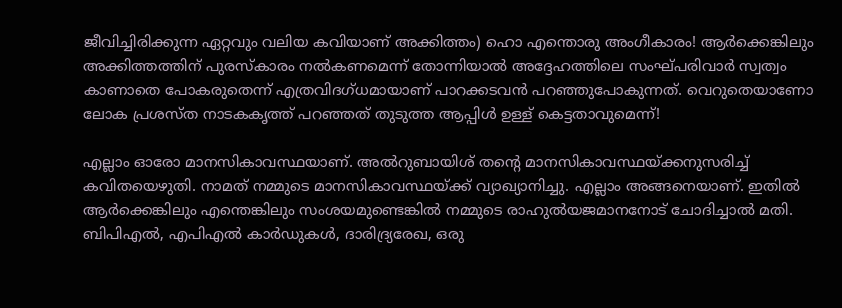ജീവിച്ചിരിക്കുന്ന ഏറ്റവും വലിയ കവിയാണ്‌ അക്കിത്തം) ഹൊ എന്തൊരു അംഗീകാരം! ആര്‍ക്കെങ്കിലും അക്കിത്തത്തിന്‌ പുരസ്കാരം നല്‍കണമെന്ന്‌ തോന്നിയാല്‍ അദ്ദേഹത്തിലെ സംഘ്പരിവാര്‍ സ്വത്വം കാണാതെ പോകരുതെന്ന്‌ എത്രവിദഗ്ധമായാണ്‌ പാറക്കടവന്‍ പറഞ്ഞുപോകുന്നത്‌. വെറുതെയാണോ ലോക പ്രശസ്ത നാടകകൃത്ത്‌ പറഞ്ഞത്‌ തുടുത്ത ആപ്പിള്‍ ഉള്ള്‌ കെട്ടതാവുമെന്ന്‌!

എല്ലാം ഓരോ മാനസികാവസ്ഥയാണ്‌. അല്‍റുബായിശ്‌ തന്റെ മാനസികാവസ്ഥയ്‌ക്കനുസരിച്ച്‌ കവിതയെഴുതി. നാമത്‌ നമ്മുടെ മാനസികാവസ്ഥയ്‌ക്ക്‌ വ്യാഖ്യാനിച്ചു. എല്ലാം അങ്ങനെയാണ്‌. ഇതില്‍ ആര്‍ക്കെങ്കിലും എന്തെങ്കിലും സംശയമുണ്ടെങ്കില്‍ നമ്മുടെ രാഹുല്‍യജമാനനോട്‌ ചോദിച്ചാല്‍ മതി. ബിപിഎല്‍, എപിഎല്‍ കാര്‍ഡുകള്‍, ദാരിദ്ര്യരേഖ, ഒരു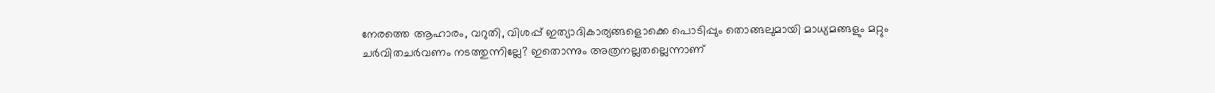നേരത്തെ ആഹാരം, വറുതി, വിശപ്പ്‌ ഇത്യാദികാര്യങ്ങളൊക്കെ പൊടിപ്പും തൊങ്ങലുമായി മാധ്യമങ്ങളും മറ്റും ചര്‍വിതചര്‍വണം നടത്തുന്നില്ലേ? ഇതൊന്നും അത്രനല്ലതല്ലെന്നാണ്‌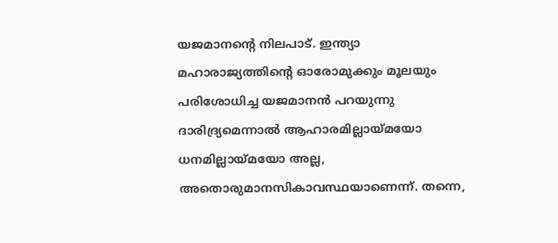യജമാനന്റെ നിലപാട്‌. ഇന്ത്യാ മഹാരാജ്യത്തിന്റെ ഓരോമുക്കും മൂലയും പരിശോധിച്ച യജമാനന്‍ പറയുന്നു ദാരിദ്ര്യമെന്നാല്‍ ആഹാരമില്ലായ്‌മയോ ധനമില്ലായ്‌മയോ അല്ല, അതൊരുമാനസികാവസ്ഥയാണെന്ന്‌. തന്നെ,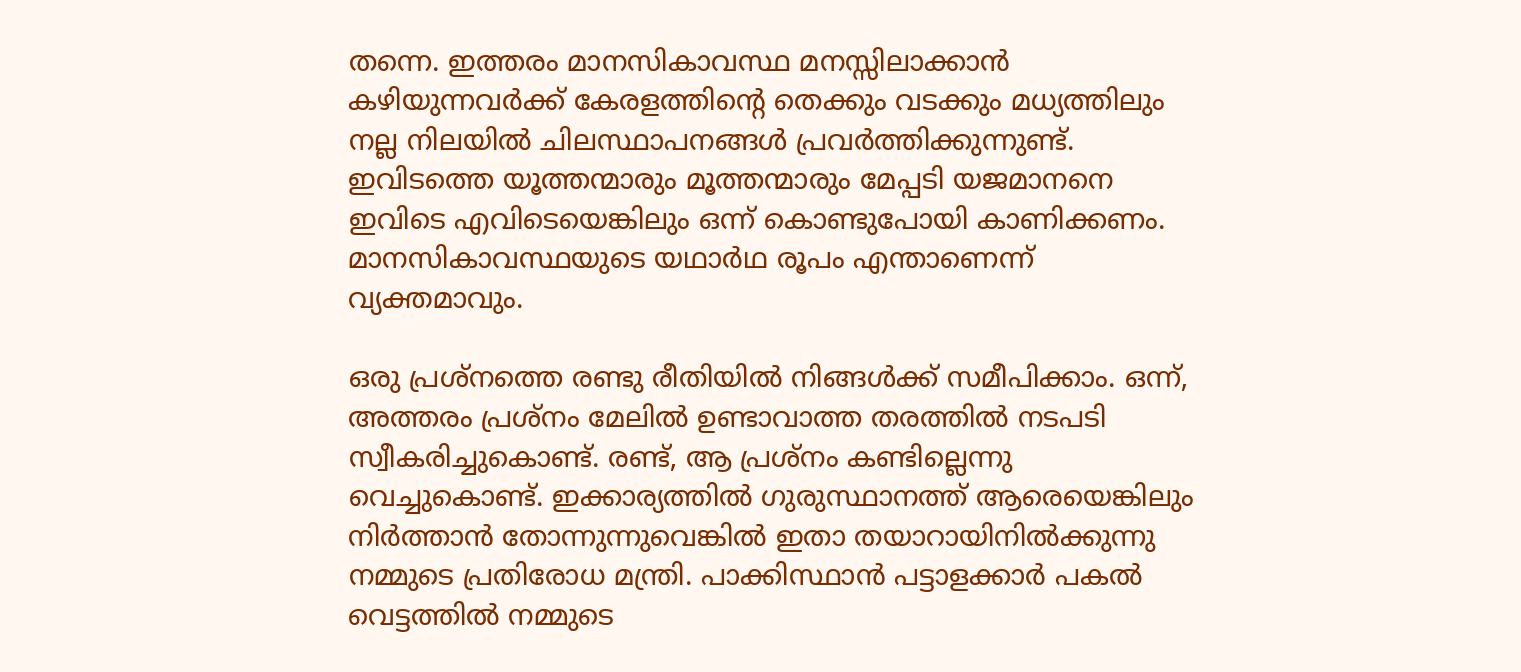തന്നെ. ഇത്തരം മാനസികാവസ്ഥ മനസ്സിലാക്കാന്‍ കഴിയുന്നവര്‍ക്ക്‌ കേരളത്തിന്റെ തെക്കും വടക്കും മധ്യത്തിലും നല്ല നിലയില്‍ ചിലസ്ഥാപനങ്ങള്‍ പ്രവര്‍ത്തിക്കുന്നുണ്ട്‌. ഇവിടത്തെ യൂത്തന്മാരും മൂത്തന്മാരും മേപ്പടി യജമാനനെ ഇവിടെ എവിടെയെങ്കിലും ഒന്ന്‌ കൊണ്ടുപോയി കാണിക്കണം. മാനസികാവസ്ഥയുടെ യഥാര്‍ഥ രൂപം എന്താണെന്ന്‌ വ്യക്തമാവും.

ഒരു പ്രശ്നത്തെ രണ്ടു രീതിയില്‍ നിങ്ങള്‍ക്ക്‌ സമീപിക്കാം. ഒന്ന്‌, അത്തരം പ്രശ്നം മേലില്‍ ഉണ്ടാവാത്ത തരത്തില്‍ നടപടി സ്വീകരിച്ചുകൊണ്ട്‌. രണ്ട്‌, ആ പ്രശ്നം കണ്ടില്ലെന്നു വെച്ചുകൊണ്ട്‌. ഇക്കാര്യത്തില്‍ ഗുരുസ്ഥാനത്ത്‌ ആരെയെങ്കിലും നിര്‍ത്താന്‍ തോന്നുന്നുവെങ്കില്‍ ഇതാ തയാറായിനില്‍ക്കുന്നു നമ്മുടെ പ്രതിരോധ മന്ത്രി. പാക്കിസ്ഥാന്‍ പട്ടാളക്കാര്‍ പകല്‍ വെട്ടത്തില്‍ നമ്മുടെ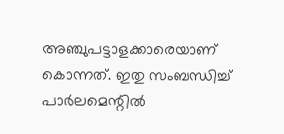അഞ്ചുപട്ടാളക്കാരെയാണ്‌ കൊന്നത്‌. ഇതു സംബന്ധിച്ച്‌ പാര്‍ലമെന്റില്‍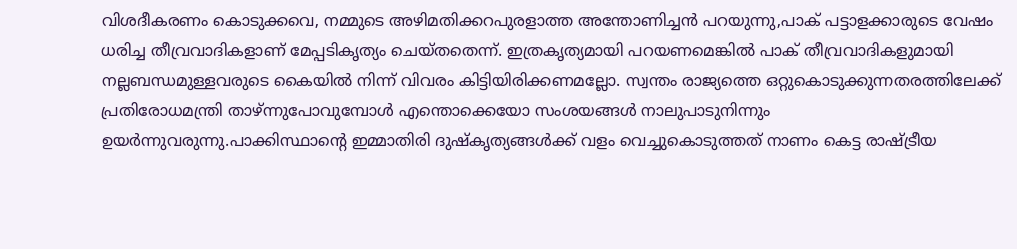വിശദീകരണം കൊടുക്കവെ, നമ്മുടെ അഴിമതിക്കറപുരളാത്ത അന്തോണിച്ചന്‍ പറയുന്നു,പാക്‌ പട്ടാളക്കാരുടെ വേഷം ധരിച്ച തീവ്രവാദികളാണ്‌ മേപ്പടികൃത്യം ചെയ്തതെന്ന്‌. ഇത്രകൃത്യമായി പറയണമെങ്കില്‍ പാക്‌ തീവ്രവാദികളുമായി നല്ലബന്ധമുള്ളവരുടെ കൈയില്‍ നിന്ന്‌ വിവരം കിട്ടിയിരിക്കണമല്ലോ. സ്വന്തം രാജ്യത്തെ ഒറ്റുകൊടുക്കുന്നതരത്തിലേക്ക്‌ പ്രതിരോധമന്ത്രി താഴ്‌ന്നുപോവുമ്പോള്‍ എന്തൊക്കെയോ സംശയങ്ങള്‍ നാലുപാടുനിന്നും ഉയര്‍ന്നുവരുന്നു.പാക്കിസ്ഥാന്റെ ഇമ്മാതിരി ദുഷ്കൃത്യങ്ങള്‍ക്ക്‌ വളം വെച്ചുകൊടുത്തത്‌ നാണം കെട്ട രാഷ്‌ട്രീയ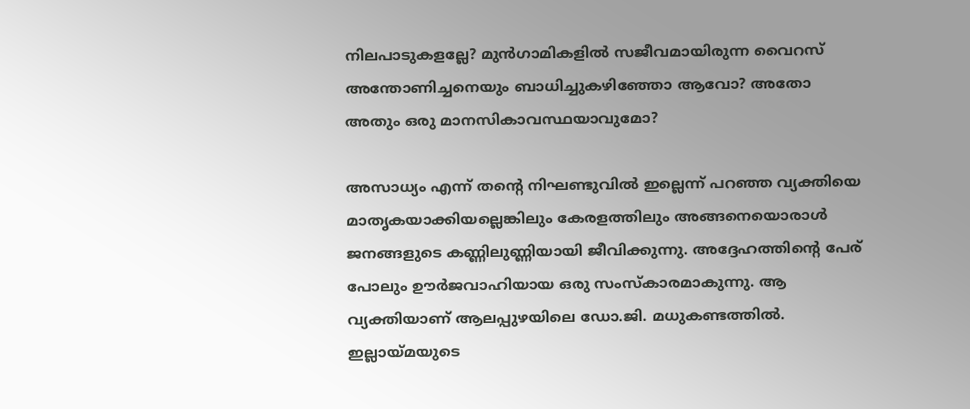നിലപാടുകളല്ലേ? മുന്‍ഗാമികളില്‍ സജീവമായിരുന്ന വൈറസ്‌ അന്തോണിച്ചനെയും ബാധിച്ചുകഴിഞ്ഞോ ആവോ? അതോ അതും ഒരു മാനസികാവസ്ഥയാവുമോ?

അസാധ്യം എന്ന്‌ തന്റെ നിഘണ്ടുവില്‍ ഇല്ലെന്ന്‌ പറഞ്ഞ വ്യക്തിയെ മാതൃകയാക്കിയല്ലെങ്കിലും കേരളത്തിലും അങ്ങനെയൊരാള്‍ ജനങ്ങളുടെ കണ്ണിലുണ്ണിയായി ജീവിക്കുന്നു. അദ്ദേഹത്തിന്റെ പേര്‌ പോലും ഊര്‍ജവാഹിയായ ഒരു സംസ്കാരമാകുന്നു. ആ വ്യക്തിയാണ്‌ ആലപ്പുഴയിലെ ഡോ.ജി. മധുകണ്ടത്തില്‍. ഇല്ലായ്‌മയുടെ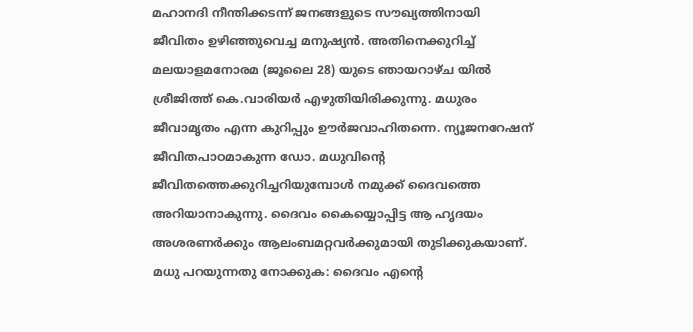മഹാനദി നീന്തിക്കടന്ന്‌ ജനങ്ങളുടെ സൗഖ്യത്തിനായി ജീവിതം ഉഴിഞ്ഞുവെച്ച മനുഷ്യന്‍. അതിനെക്കുറിച്ച്‌ മലയാളമനോരമ (ജൂലൈ 28) യുടെ ഞായറാഴ്ച യില്‍ ശ്രീജിത്ത്‌ കെ.വാരിയര്‍ എഴുതിയിരിക്കുന്നു. മധുരം ജീവാമൃതം എന്ന കുറിപ്പും ഊര്‍ജവാഹിതന്നെ. ന്യൂജനറേഷന്‌ ജീവിതപാഠമാകുന്ന ഡോ. മധുവിന്റെ ജീവിതത്തെക്കുറിച്ചറിയുമ്പോള്‍ നമുക്ക്‌ ദൈവത്തെ അറിയാനാകുന്നു. ദൈവം കൈയ്യൊപ്പിട്ട ആ ഹൃദയം അശരണര്‍ക്കും ആലംബമറ്റവര്‍ക്കുമായി തുടിക്കുകയാണ്‌. മധു പറയുന്നതു നോക്കുക: ദൈവം എന്റെ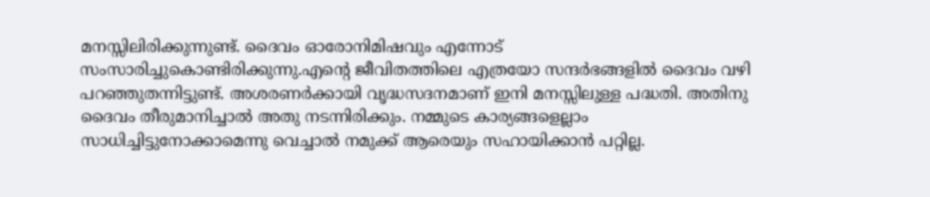മനസ്സിലിരിക്കുന്നുണ്ട്‌. ദൈവം ഓരോനിമിഷവും എന്നോട്‌ സംസാരിച്ചുകൊണ്ടിരിക്കുന്നു.എന്റെ ജീവിതത്തിലെ എത്രയോ സന്ദര്‍ഭങ്ങളില്‍ ദൈവം വഴി പറഞ്ഞുതന്നിട്ടുണ്ട്‌. അശരണര്‍ക്കായി വൃദ്ധസദനമാണ്‌ ഇനി മനസ്സിലുള്ള പദ്ധതി. അതിനു ദൈവം തീരുമാനിച്ചാല്‍ അതു നടന്നിരിക്കും. നമ്മുടെ കാര്യങ്ങളെല്ലാം സാധിച്ചിട്ടുനോക്കാമെന്നു വെച്ചാല്‍ നമുക്ക്‌ ആരെയും സഹായിക്കാന്‍ പറ്റില്ല.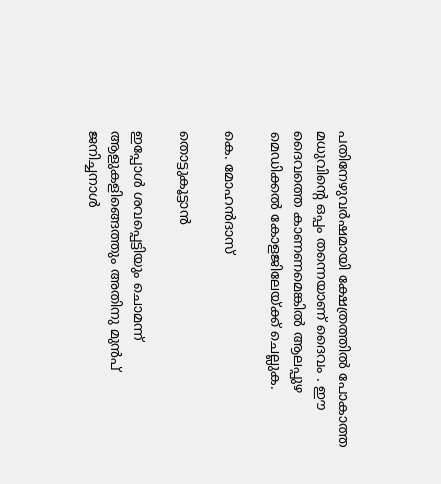പതിനേഴുവര്‍ഷമായി ക്ഷേത്രത്തില്‍ പോകാത്ത മധുവിന്റെ ഒപ്പം തന്നെയാണ്‌ ദൈവം . ഈ ദൈവത്തെ കാണണമെങ്കില്‍ ആലപ്പുഴ മെഡിക്കല്‍ കോളജിലേയ്‌ക്ക്‌ ചെല്ലുക.

കെ. മോഹന്‍ദാസ്‌

തൊട്ടുകൂട്ടാന്‍

ഇപ്പോള്‍ ശവപ്പെട്ടിയും ചൊമന്ന്‌ ആളുകളിങ്ങെത്തും അതിനു മുന്‍പ്‌ ജനിച്ചനാള്‍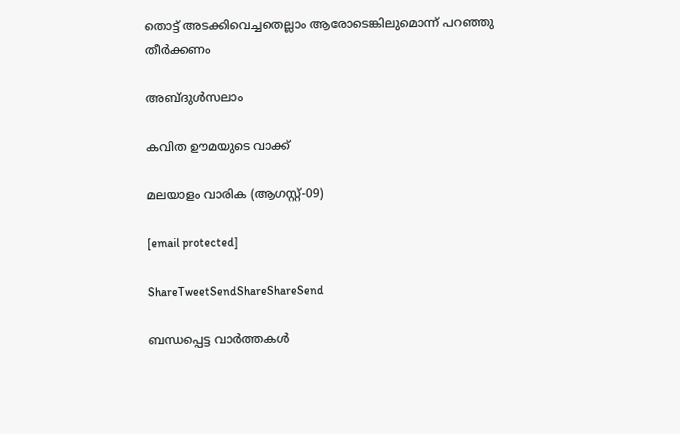തൊട്ട്‌ അടക്കിവെച്ചതെല്ലാം ആരോടെങ്കിലുമൊന്ന്‌ പറഞ്ഞു തീര്‍ക്കണം

അബ്ദുള്‍സലാം

കവിത ഊമയുടെ വാക്ക്‌

മലയാളം വാരിക (ആഗസ്റ്റ്‌-09)

[email protected]

ShareTweetSendShareShareSend

ബന്ധപ്പെട്ട വാര്‍ത്തകള്‍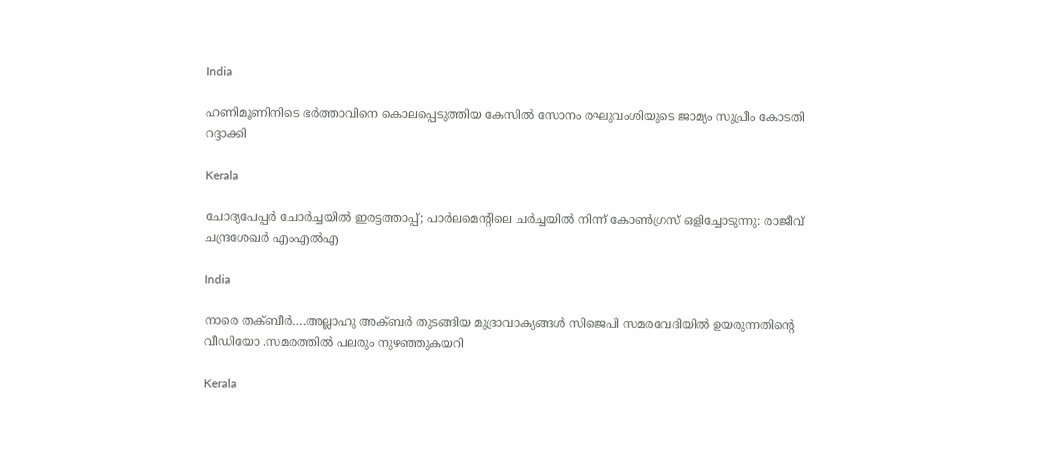India

ഹണിമൂണിനിടെ ഭര്‍ത്താവിനെ കൊലപ്പെടുത്തിയ കേസില്‍ സോനം രഘുവംശിയുടെ ജാമ്യം സുപ്രീം കോടതി റദ്ദാക്കി

Kerala

ചോദ്യപേപ്പര്‍ ചോര്‍ച്ചയില്‍ ഇരട്ടത്താപ്പ്; പാര്‍ലമെന്റിലെ ചര്‍ച്ചയില്‍ നിന്ന് കോണ്‍ഗ്രസ് ഒളിച്ചോടുന്നു: രാജീവ് ചന്ദ്രശേഖര്‍ എംഎല്‍എ

India

നാരെ തക്ബീര്‍….അല്ലാഹു അക്ബര്‍ തുടങ്ങിയ മുദ്രാവാക്യങ്ങള്‍ സിജെപി സമരവേദിയില്‍ ഉയരുന്നതിന്റെ വീഡിയോ .സമരത്തില്‍ പലരും നുഴഞ്ഞുകയറി

Kerala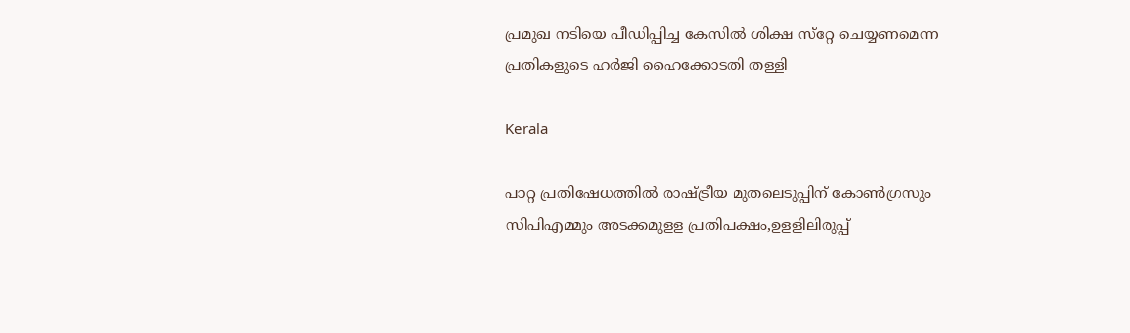പ്രമുഖ നടിയെ പീഡിപ്പിച്ച കേസില്‍ ശിക്ഷ സ്‌റ്റേ ചെയ്യണമെന്ന പ്രതികളുടെ ഹര്‍ജി ഹൈക്കോടതി തള്ളി

Kerala

പാറ്റ പ്രതിഷേധത്തില്‍ രാഷ്‌ട്രീയ മുതലെടുപ്പിന് കോണ്‍ഗ്രസും സിപിഎമ്മും അടക്കമുളള പ്രതിപക്ഷം,ഉളളിലിരുപ്പ്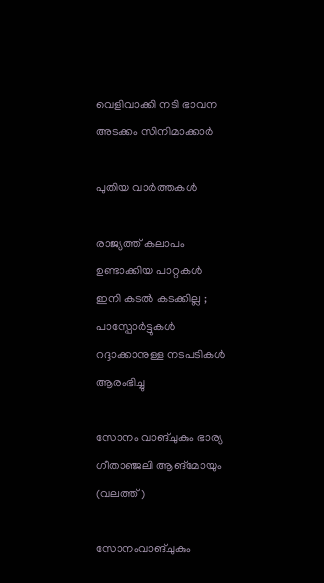വെളിവാക്കി നടി ഭാവന അടക്കം സിനിമാക്കാര്‍

പുതിയ വാര്‍ത്തകള്‍

രാജ്യത്ത് കലാപം ഉണ്ടാക്കിയ പാറ്റകൾ ഇനി കടൽ കടക്കില്ല ; പാസ്പോർട്ടുകൾ റദ്ദാക്കാനുള്ള നടപടികൾ ആരംഭിച്ചു

സോനം വാങ്ചുകും ഭാര്യ ഗീതാഞ്ജലി ആങ്മോയും (വലത്ത്)

സോനംവാങ്ചുകും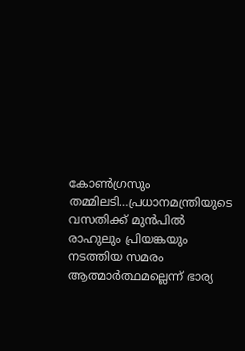കോണ്‍ഗ്രസും തമ്മിലടി…പ്രധാനമന്ത്രിയുടെ വസതിക്ക് മുന്‍പില്‍ രാഹുലും പ്രിയങ്കയും നടത്തിയ സമരം ആത്മാര്‍ത്ഥമല്ലെന്ന് ഭാര്യ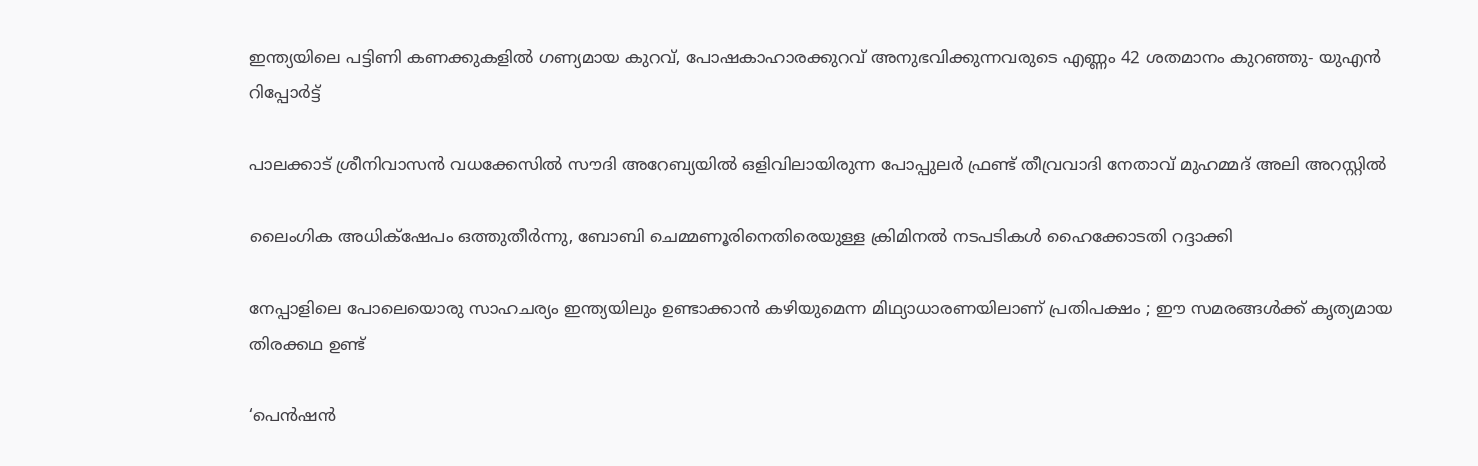ഇന്ത്യയിലെ പട്ടിണി കണക്കുകളിൽ ഗണ്യമായ കുറവ്, പോഷകാഹാരക്കുറവ് അനുഭവിക്കുന്നവരുടെ എണ്ണം 42 ശതമാനം കുറഞ്ഞു- യുഎൻ റിപ്പോർട്ട്

പാലക്കാട് ശ്രീനിവാസന്‍ വധക്കേസിൽ സൗദി അറേബ്യയില്‍ ഒളിവിലായിരുന്ന പോപ്പുലർ ഫ്രണ്ട് തീവ്രവാദി നേതാവ് മുഹമ്മദ് അലി അറസ്റ്റില്‍

ലൈംഗിക അധിക്‌ഷേപം ഒത്തുതീര്‍ന്നു, ബോബി ചെമ്മണൂരിനെതിരെയുള്ള ക്രിമിനല്‍ നടപടികള്‍ ഹൈക്കോടതി റദ്ദാക്കി

നേപ്പാളിലെ പോലെയൊരു സാഹചര്യം ഇന്ത്യയിലും ഉണ്ടാക്കാൻ കഴിയുമെന്ന മിഥ്യാധാരണയിലാണ് പ്രതിപക്ഷം ; ഈ സമരങ്ങൾക്ക് കൃത്യമായ തിരക്കഥ ഉണ്ട്

‘പെൻഷൻ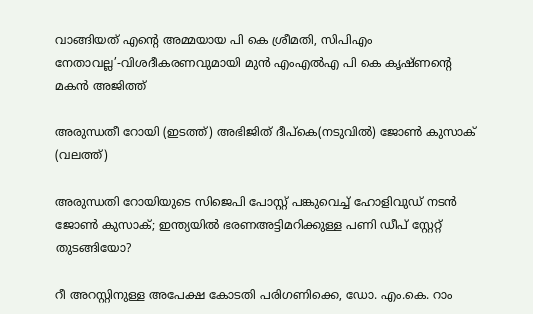വാങ്ങിയത് എന്റെ അമ്മയായ പി കെ ശ്രീമതി, സിപിഎം നേതാവല്ല’-വിശദീകരണവുമായി മുൻ എംഎൽഎ പി കെ കൃഷ്ണന്റെ മകൻ അജിത്ത്

അരുന്ധതീ റോയി (ഇടത്ത്) അഭിജിത് ദീപ്കെ(നടുവില്‍) ജോണ്‍ കുസാക് (വലത്ത്)

അരുന്ധതി റോയിയുടെ സിജെപി പോസ്റ്റ് പങ്കുവെച്ച് ഹോളിവുഡ് നടന്‍ ജോണ്‍ കുസാക്; ഇന്ത്യയില്‍ ഭരണഅട്ടിമറിക്കുള്ള പണി ഡീപ് സ്റ്റേറ്റ് തുടങ്ങിയോ?

റീ അറസ്റ്റിനുള്ള അപേക്ഷ കോടതി പരിഗണിക്കെ, ഡോ. എം.കെ. റാം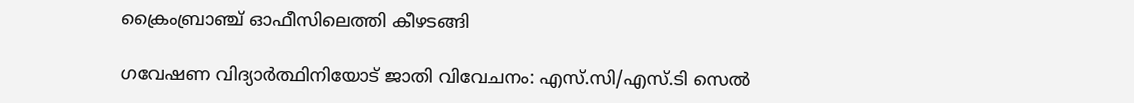ക്രൈംബ്രാഞ്ച് ഓഫീസിലെത്തി കീഴടങ്ങി

ഗവേഷണ വിദ്യാര്‍ത്ഥിനിയോട് ജാതി വിവേചനം: എസ്.സി/എസ്.ടി സെല്‍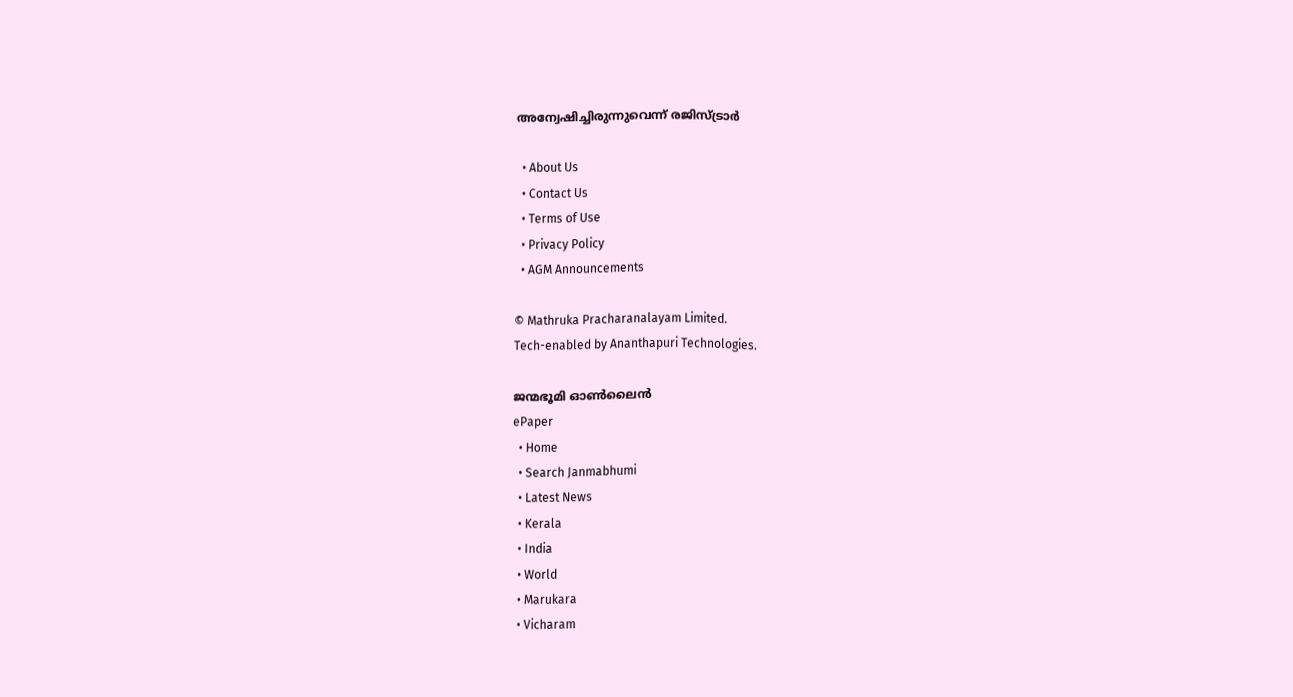അന്വേഷിച്ചിരുന്നുവെന്ന് രജിസ്ട്രാര്‍

  • About Us
  • Contact Us
  • Terms of Use
  • Privacy Policy
  • AGM Announcements

© Mathruka Pracharanalayam Limited.
Tech-enabled by Ananthapuri Technologies.

ജന്മഭൂമി ഓണ്‍ലൈന്‍
ePaper
  • Home
  • Search Janmabhumi
  • Latest News
  • Kerala
  • India
  • World
  • Marukara
  • Vicharam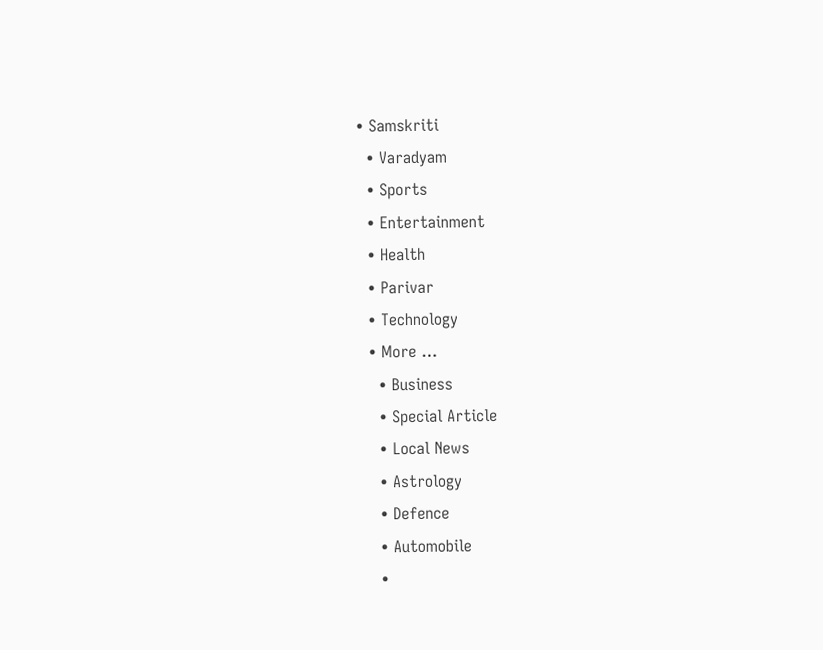• Samskriti
  • Varadyam
  • Sports
  • Entertainment
  • Health
  • Parivar
  • Technology
  • More …
    • Business
    • Special Article
    • Local News
    • Astrology
    • Defence
    • Automobile
    •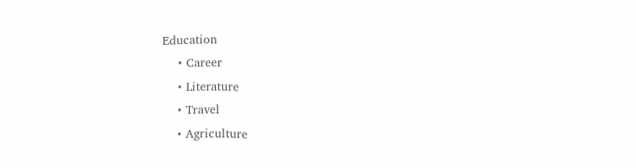Education
    • Career
    • Literature
    • Travel
    • Agriculture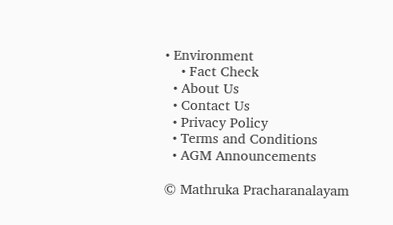• Environment
    • Fact Check
  • About Us
  • Contact Us
  • Privacy Policy
  • Terms and Conditions
  • AGM Announcements

© Mathruka Pracharanalayam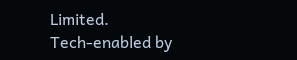Limited.
Tech-enabled by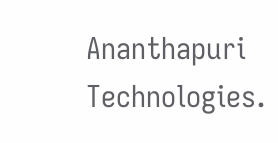Ananthapuri Technologies.